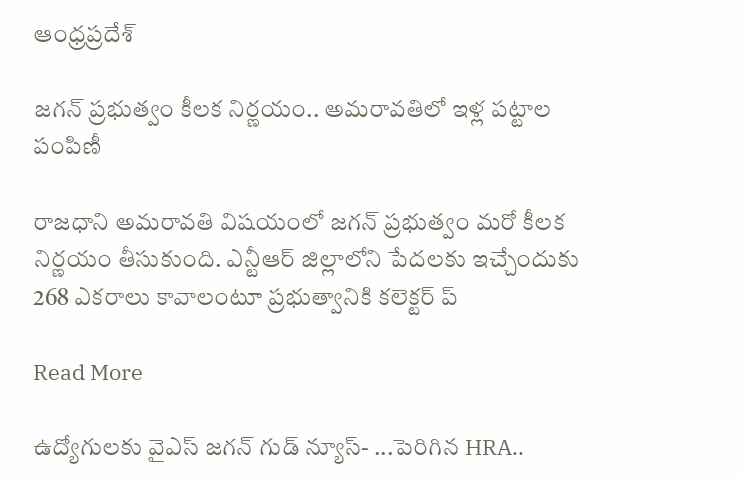ఆంధ్రప్రదేశ్

జగన్ ప్రభుత్వం కీలక నిర్ణయం.. అమరావతిలో ఇళ్ల పట్టాల పంపిణీ

రాజధాని అమరావతి విషయంలో జగన్ ప్రభుత్వం మరో కీలక నిర్ణయం తీసుకుంది. ఎన్టీఆర్ జిల్లాలోని పేదలకు ఇచ్చేందుకు 268 ఎకరాలు కావాలంటూ ప్రభుత్వానికి కలెక్టర్ ప్

Read More

ఉద్యోగులకు వైఎస్ జగన్ గుడ్ న్యూస్- ...పెరిగిన HRA..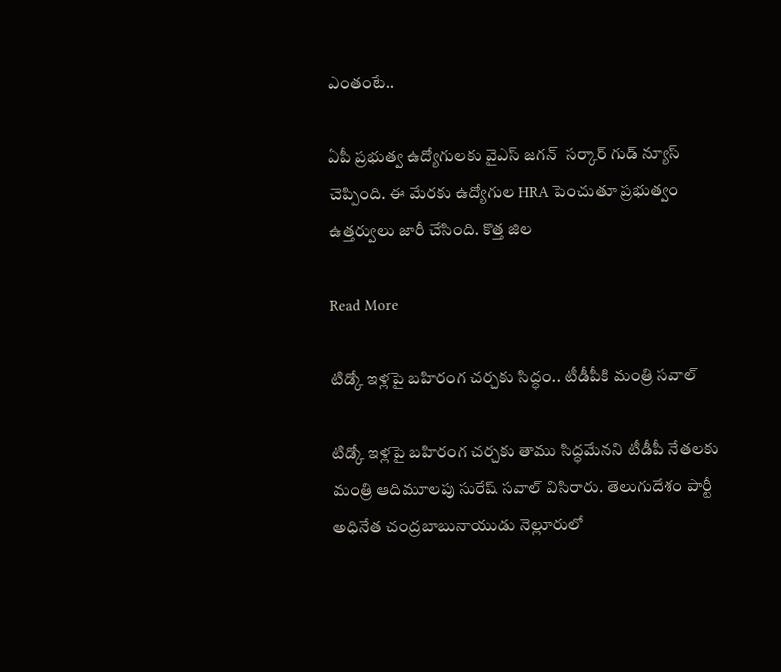ఎంతంటే..

ఏపీ ప్రభుత్వ ఉద్యోగులకు వైఎస్ జగన్  సర్కార్ గుడ్ న్యూస్ చెప్పింది. ఈ మేరకు ఉద్యోగుల HRA పెంచుతూ ప్రభుత్వం ఉత్తర్వులు జారీ చేసింది. కొత్త జిల

Read More

టిడ్కో ఇళ్లపై బహిరంగ చర్చకు సిద్ధం.. టీడీపీకి మంత్రి సవాల్

టిడ్కో ఇళ్లపై బహిరంగ చర్చకు తాము సిద్ధమేనని టీడీపీ నేతలకు మంత్రి ఆదిమూలపు సురేష్ సవాల్ విసిరారు. తెలుగుదేశం పార్టీ అధినేత చంద్రబాబునాయుడు నెల్లూరులో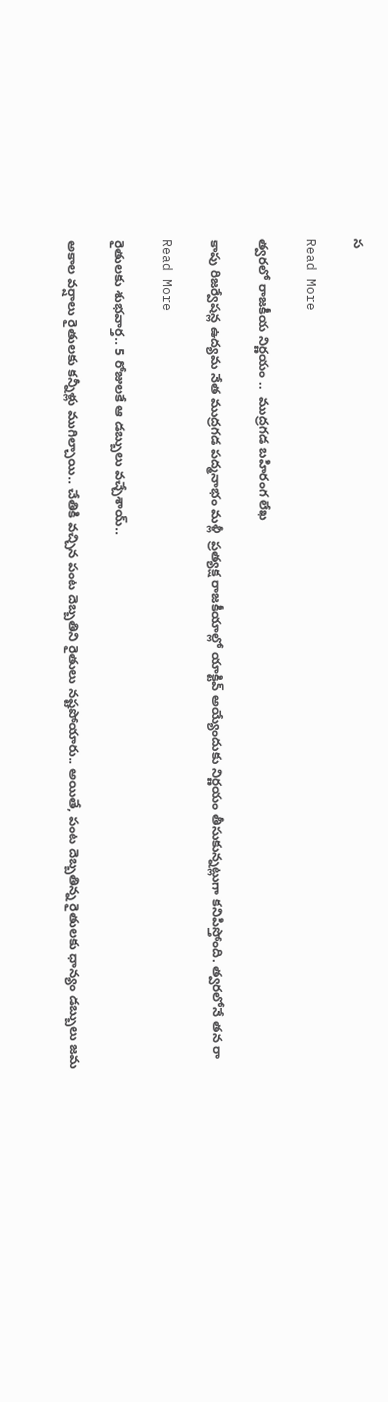స

Read More

త్వర‌లో రాజ‌కీయ నిర్ణయం ..  ముద్రగ‌డ బ‌హిరంగ లేఖ‌

కాపు రిజర్వేషన్ల ఉద్యమ నేత ముద్రగడ పద్మనాభం మళ్లీ  ప్రత్యక్ష రాజకీయాల్లో యాక్టివ్ అయ్యేందుకు నిర్ణయం తీసుకున్నట్లుగా కనిపిస్తోంది. త్వరలోనే తన రా

Read More

రైతులకు శుభవార్త.. 5 రోజులకే ఆ డబ్బులు వచ్చేశాయ్..

అకాల వర్షాలు రైతులకు కన్నీళ్లు ముగిల్చాయి.. చేతికి వచ్చిన పంట దెబ్బతిని రైతులు నష్టపోయారు.. అయితే, పంట దెబ్బతిన్న రైతులకు ధాన్యం డబ్బులు జమ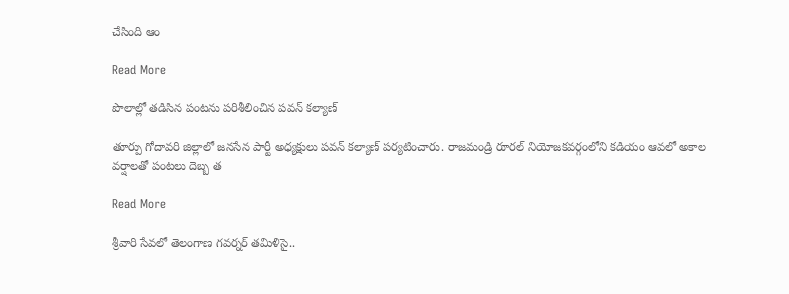చేసింది ఆం

Read More

పొలాల్లో తడిసిన పంటను పరిశీలించిన పవన్ కల్యాణ్

తూర్పు గోదావరి జిల్లాలో జనసేన పార్టీ అధ్యక్షులు పవన్ కల్యాణ్‌ పర్యటించారు. రాజమండ్రి రూరల్ నియోజకవర్గంలోని కడియం ఆవలో అకాల వర్షాలతో పంటలు దెబ్బ త

Read More

శ్రీవారి సేవలో తెలంగాణ గవర్నర్ తమిళిసై..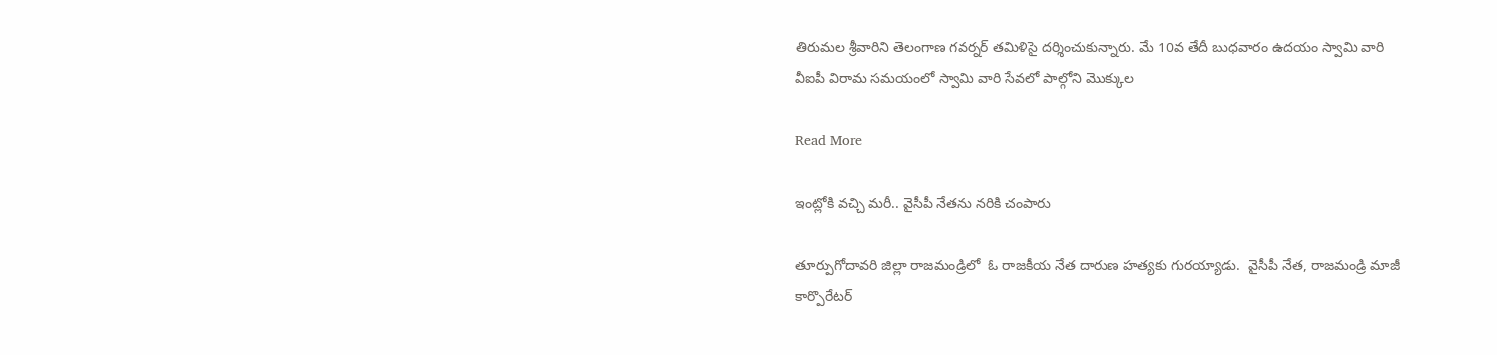తిరుమల శ్రీవారిని తెలంగాణ గవర్నర్ తమిళిసై దర్శించుకున్నారు. మే 10వ తేదీ బుధవారం ఉదయం స్వామి వారి వీఐపీ విరామ సమయంలో స్వామి వారి సేవలో పాల్గోని మొక్కుల

Read More

ఇంట్లోకి వచ్చి మరీ.. వైసీపీ నేతను నరికి చంపారు

తూర్పుగోదావరి జిల్లా రాజమండ్రిలో  ఓ రాజకీయ నేత దారుణ హత్యకు గురయ్యాడు.  వైసీపీ నేత, రాజమండ్రి మాజీ కార్పొరేటర్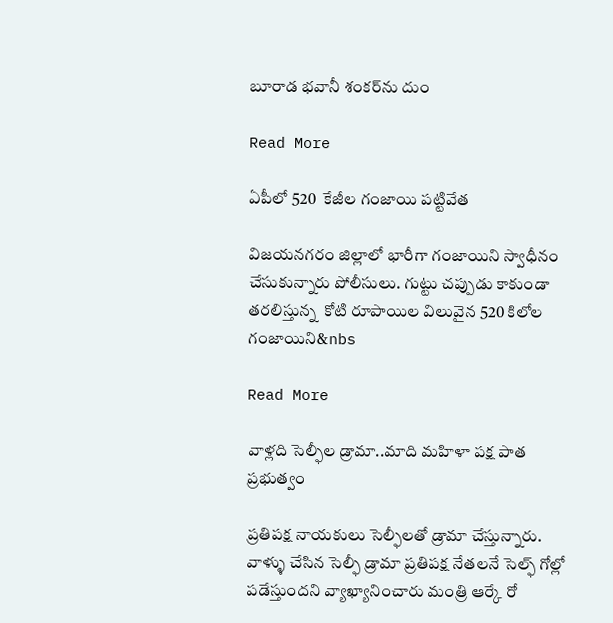బూరాడ భవానీ శంకర్‌ను దుం

Read More

ఏపీలో 520  కేజీల గంజాయి పట్టివేత

విజయనగరం జిల్లాలో భారీగా గంజాయిని స్వాధీనం చేసుకున్నారు పోలీసులు. గుట్టు చప్పుడు కాకుండా తరలిస్తున్న  కోటి రూపాయిల విలువైన 520 కిలోల గంజాయిని&nbs

Read More

వాళ్లది సెల్ఫీల డ్రామా..మాది మహిళా పక్ష పాత ప్రభుత్వం

ప్రతిపక్ష నాయకులు సెల్ఫీలతో డ్రామా చేస్తున్నారు. వాళ్ళు చేసిన సెల్ఫీ డ్రామా ప్రతిపక్ష నేతలనే సెల్ఫ్ గోల్లో పడేస్తుందని వ్యాఖ్యానించారు మంత్రి ఆర్కే రో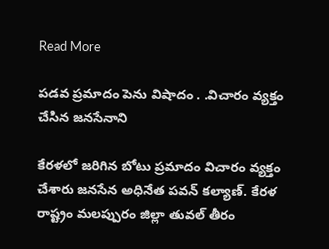Read More

పడవ ప్రమాదం పెను విషాదం . .విచారం వ్యక్తం చేసిన జనసేనాని

కేరళలో జరిగిన బోటు ప్రమాదం విచారం వ్యక్తం చేశారు జనసేన అధినేత పవన్‌ కల్యాణ్‌. కేరళ రాష్ట్రం మలప్పురం జిల్లా తువల్ తీరం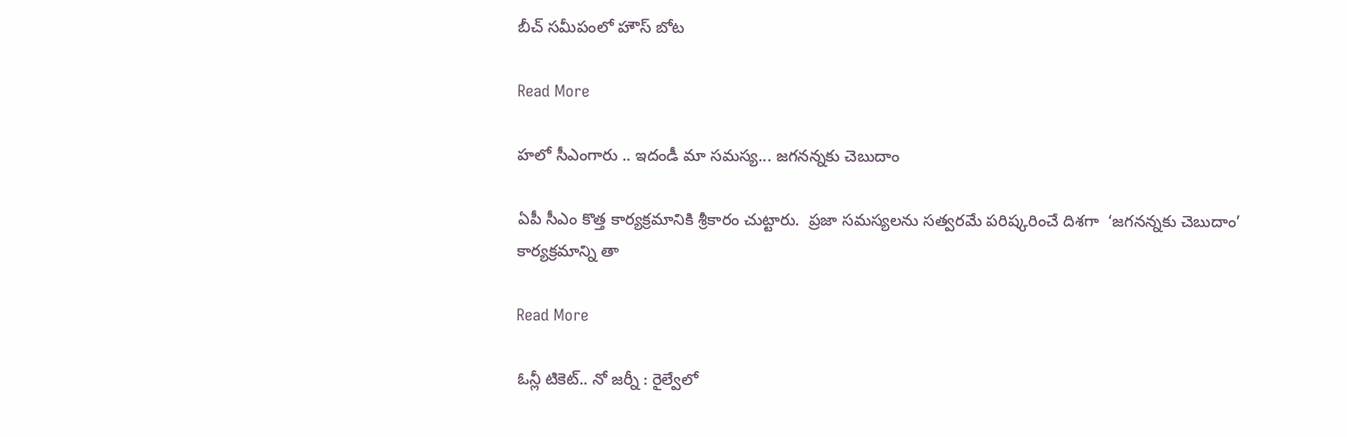బీచ్ సమీపంలో హౌస్ బోట

Read More

హలో సీఎంగారు .. ఇదండీ మా సమస్య... జగనన్నకు చెబుదాం

ఏపీ సీఎం కొత్త కార్యక్రమానికి శ్రీకారం చుట్టారు.  ప్రజా సమస్యలను సత్వరమే పరిష్కరించే దిశగా  ‘జగనన్నకు చెబుదాం’ కార్యక్రమాన్ని తా

Read More

ఓన్లీ టికెట్.. నో జర్నీ : రైల్వేలో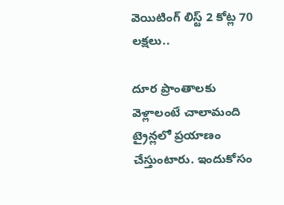వెయిటింగ్ లిస్ట్ 2 కోట్ల 70 లక్షలు..

దూర ప్రాంతాలకు వెళ్లాలంటే చాలామంది ట్రైన్లలో ప్రయాణం చేస్తుంటారు. ఇందుకోసం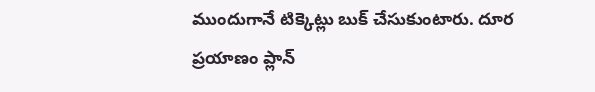ముందుగానే టిక్కెట్లు బుక్ చేసుకుంటారు. దూర ప్రయాణం ప్లాన్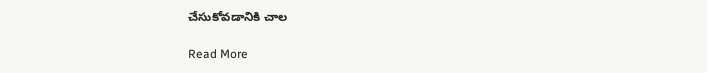చేసుకోవడానికి చాల

Read More